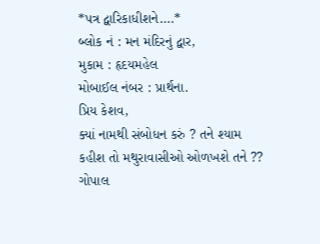*પત્ર દ્વારિકાધીશને….*
બ્લોક નં : મન મંદિરનું દ્વાર,
મુકામ : હૃદયમહેલ
મોબાઈલ નંબર : પ્રાર્થના.
પ્રિય કેશવ,
ક્યાં નામથી સંબોધન કરું ? તને શ્યામ કહીશ તો મથુરાવાસીઓ ઓળખશે તને ?? ગોપાલ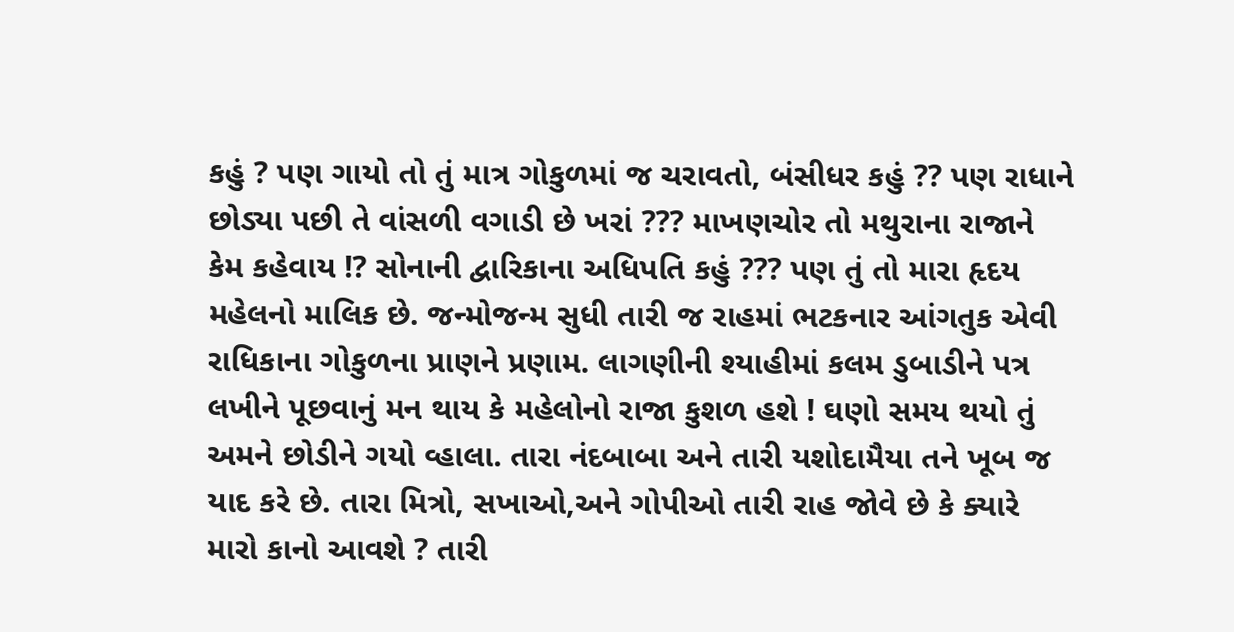કહું ? પણ ગાયો તો તું માત્ર ગોકુળમાં જ ચરાવતો, બંસીધર કહું ?? પણ રાધાને છોડ્યા પછી તે વાંસળી વગાડી છે ખરાં ??? માખણચોર તો મથુરાના રાજાને કેમ કહેવાય !? સોનાની દ્વારિકાના અધિપતિ કહું ??? પણ તું તો મારા હૃદય મહેલનો માલિક છે. જન્મોજન્મ સુધી તારી જ રાહમાં ભટકનાર આંગતુક એવી રાધિકાના ગોકુળના પ્રાણને પ્રણામ. લાગણીની શ્યાહીમાં કલમ ડુબાડીને પત્ર લખીને પૂછવાનું મન થાય કે મહેલોનો રાજા કુશળ હશે ! ઘણો સમય થયો તું અમને છોડીને ગયો વ્હાલા. તારા નંદબાબા અને તારી યશોદામૈયા તને ખૂબ જ યાદ કરે છે. તારા મિત્રો, સખાઓ,અને ગોપીઓ તારી રાહ જોવે છે કે ક્યારે મારો કાનો આવશે ? તારી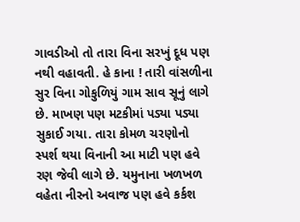ગાવડીઓ તો તારા વિના સરખું દૂધ પણ નથી વહાવતી. હે કાના ! તારી વાંસળીના સુર વિના ગોકુળિયું ગામ સાવ સૂનું લાગે છે. માખણ પણ મટકીમાં પડ્યા પડ્યા સુકાઈ ગયા. તારા કોમળ ચરણોનો સ્પર્શ થયા વિનાની આ માટી પણ હવે રણ જેવી લાગે છે. યમુનાના ખળખળ વહેતા નીરનો અવાજ પણ હવે કર્કશ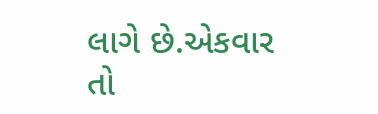લાગે છે.એકવાર તો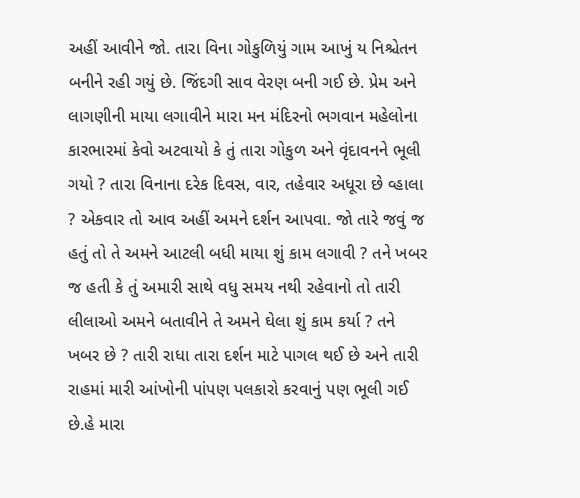અહીં આવીને જો. તારા વિના ગોકુળિયું ગામ આખું ય નિશ્ચેતન બનીને રહી ગયું છે. જિંદગી સાવ વેરણ બની ગઈ છે. પ્રેમ અને લાગણીની માયા લગાવીને મારા મન મંદિરનો ભગવાન મહેલોના કારભારમાં કેવો અટવાયો કે તું તારા ગોકુળ અને વૃંદાવનને ભૂલી ગયો ? તારા વિનાના દરેક દિવસ, વાર, તહેવાર અધૂરા છે વ્હાલા ? એકવાર તો આવ અહીં અમને દર્શન આપવા. જો તારે જવું જ હતું તો તે અમને આટલી બધી માયા શું કામ લગાવી ? તને ખબર જ હતી કે તું અમારી સાથે વધુ સમય નથી રહેવાનો તો તારી લીલાઓ અમને બતાવીને તે અમને ઘેલા શું કામ કર્યા ? તને ખબર છે ? તારી રાધા તારા દર્શન માટે પાગલ થઈ છે અને તારી રાહમાં મારી આંખોની પાંપણ પલકારો કરવાનું પણ ભૂલી ગઈ છે.હે મારા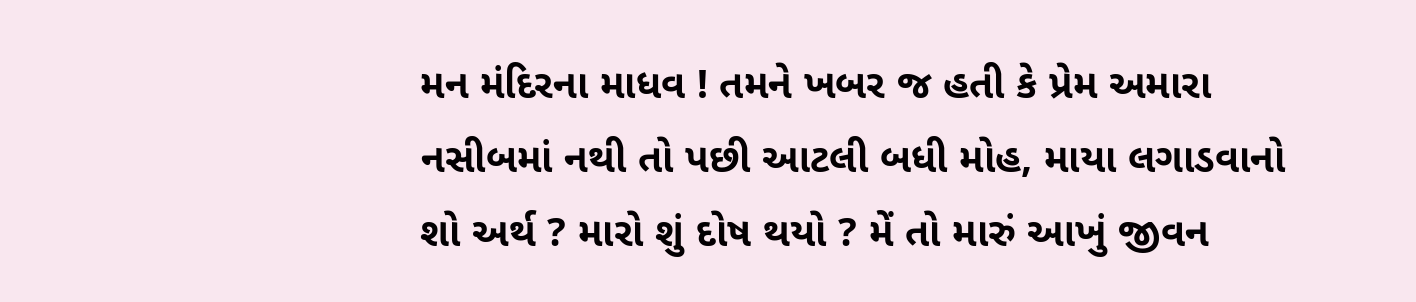મન મંદિરના માધવ ! તમને ખબર જ હતી કે પ્રેમ અમારા નસીબમાં નથી તો પછી આટલી બધી મોહ, માયા લગાડવાનો શો અર્થ ? મારો શું દોષ થયો ? મેં તો મારું આખું જીવન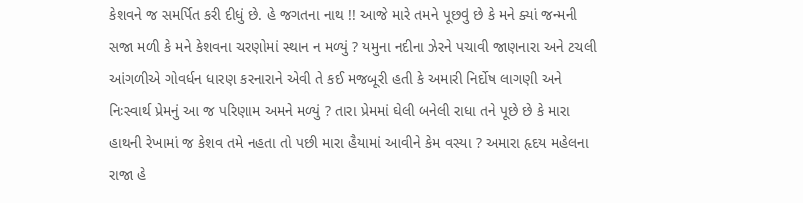કેશવને જ સમર્પિત કરી દીધું છે. હે જગતના નાથ !! આજે મારે તમને પૂછવું છે કે મને ક્યાં જન્મની સજા મળી કે મને કેશવના ચરણોમાં સ્થાન ન મળ્યું ? યમુના નદીના ઝેરને પચાવી જાણનારા અને ટચલી આંગળીએ ગોવર્ધન ધારણ કરનારાને એવી તે કઈ મજબૂરી હતી કે અમારી નિર્દોષ લાગણી અને નિઃસ્વાર્થ પ્રેમનું આ જ પરિણામ અમને મળ્યું ? તારા પ્રેમમાં ઘેલી બનેલી રાધા તને પૂછે છે કે મારા હાથની રેખામાં જ કેશવ તમે નહતા તો પછી મારા હૈયામાં આવીને કેમ વસ્યા ? અમારા હૃદય મહેલના રાજા હે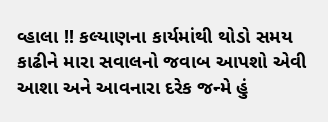વ્હાલા !! કલ્યાણના કાર્યમાંથી થોડો સમય કાઢીને મારા સવાલનો જવાબ આપશો એવી આશા અને આવનારા દરેક જન્મે હું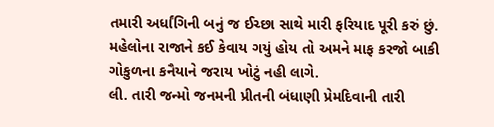તમારી અર્ધાંગિની બનું જ ઈચ્છા સાથે મારી ફરિયાદ પૂરી કરું છું. મહેલોના રાજાને કઈ કેવાય ગયું હોય તો અમને માફ કરજો બાકી ગોકુળના કનૈયાને જરાય ખોટું નહી લાગે.
લી. તારી જન્મો જનમની પ્રીતની બંધાણી પ્રેમદિવાની તારી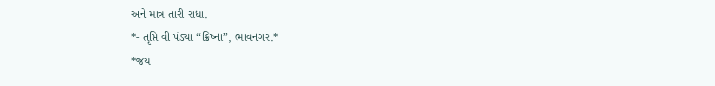અને માત્ર તારી રાધા.
*- તૃપ્તિ વી પંડ્યા “ક્રિષ્ના”, ભાવનગર.*
*જય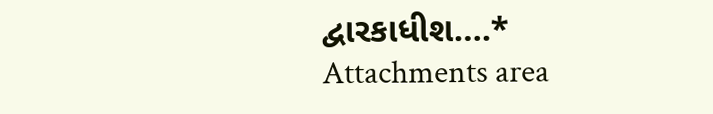દ્વારકાધીશ….*
Attachments area